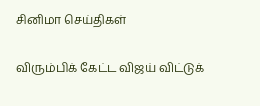சினிமா செய்திகள்

விரும்பிக் கேட்ட விஜய் விட்டுக்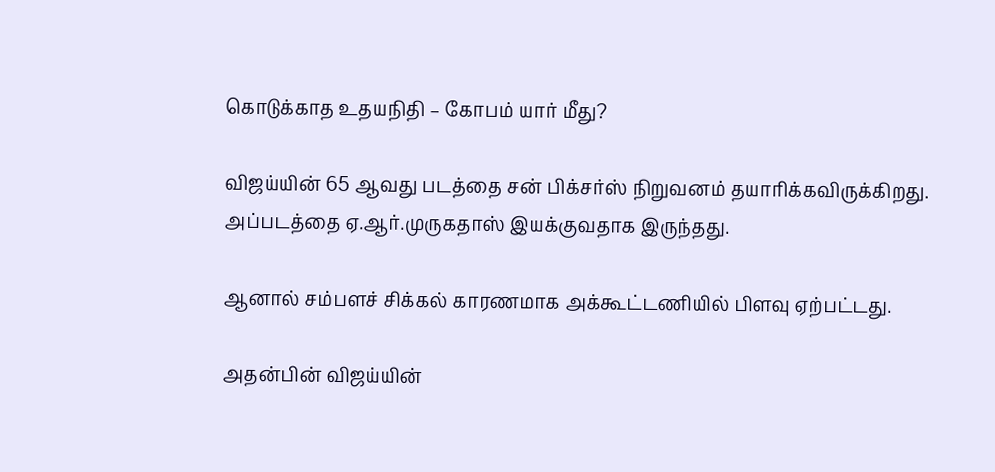கொடுக்காத உதயநிதி – கோபம் யார் மீது?

விஜய்யின் 65 ஆவது படத்தை சன் பிக்சர்ஸ் நிறுவனம் தயாரிக்கவிருக்கிறது. அப்படத்தை ஏ.ஆர்.முருகதாஸ் இயக்குவதாக இருந்தது.

ஆனால் சம்பளச் சிக்கல் காரணமாக அக்கூட்டணியில் பிளவு ஏற்பட்டது.

அதன்பின் விஜய்யின்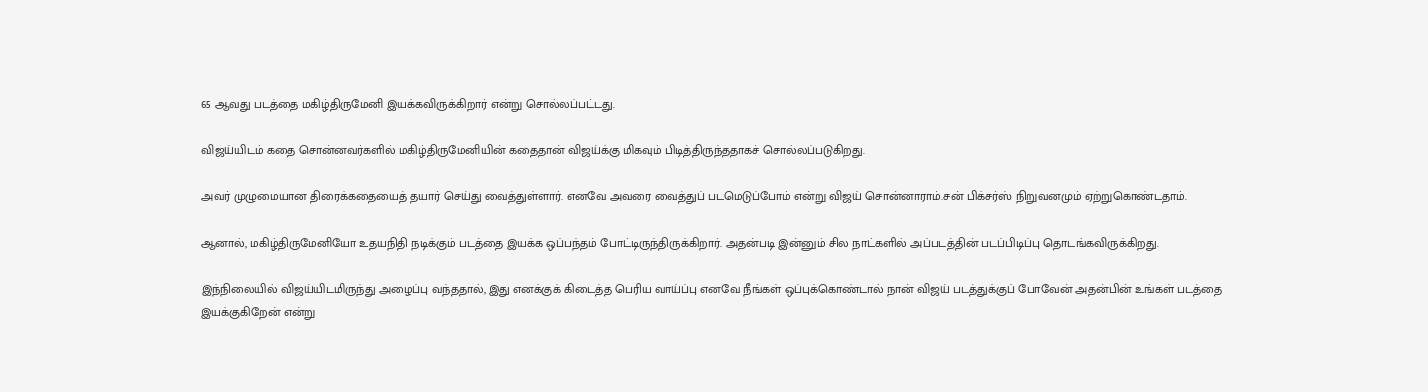65 ஆவது படத்தை மகிழ்திருமேனி இயக்கவிருக்கிறார் என்று சொல்லப்பட்டது.

விஜய்யிடம் கதை சொன்னவர்களில் மகிழ்திருமேனியின் கதைதான் விஜய்க்கு மிகவும் பிடித்திருந்ததாகச் சொல்லப்படுகிறது.

அவர் முழுமையான திரைக்கதையைத் தயார் செய்து வைத்துள்ளார். எனவே அவரை வைத்துப் படமெடுப்போம் என்று விஜய் சொன்னாராம்.சன் பிக்சர்ஸ் நிறுவனமும் ஏற்றுகொண்டதாம்.

ஆனால், மகிழ்திருமேனியோ உதயநிதி நடிக்கும் படத்தை இயக்க ஒப்பந்தம் போட்டிருந்திருக்கிறார். அதன்படி இன்னும் சில நாட்களில் அப்படத்தின் படப்பிடிப்பு தொடங்கவிருக்கிறது.

இந்நிலையில் விஜய்யிடமிருந்து அழைப்பு வந்ததால், இது எனக்குக் கிடைத்த பெரிய வாய்ப்பு எனவே நீங்கள் ஒப்புக்கொண்டால் நான் விஜய் படத்துக்குப் போவேன் அதன்பின் உங்கள் படத்தை இயக்குகிறேன் என்று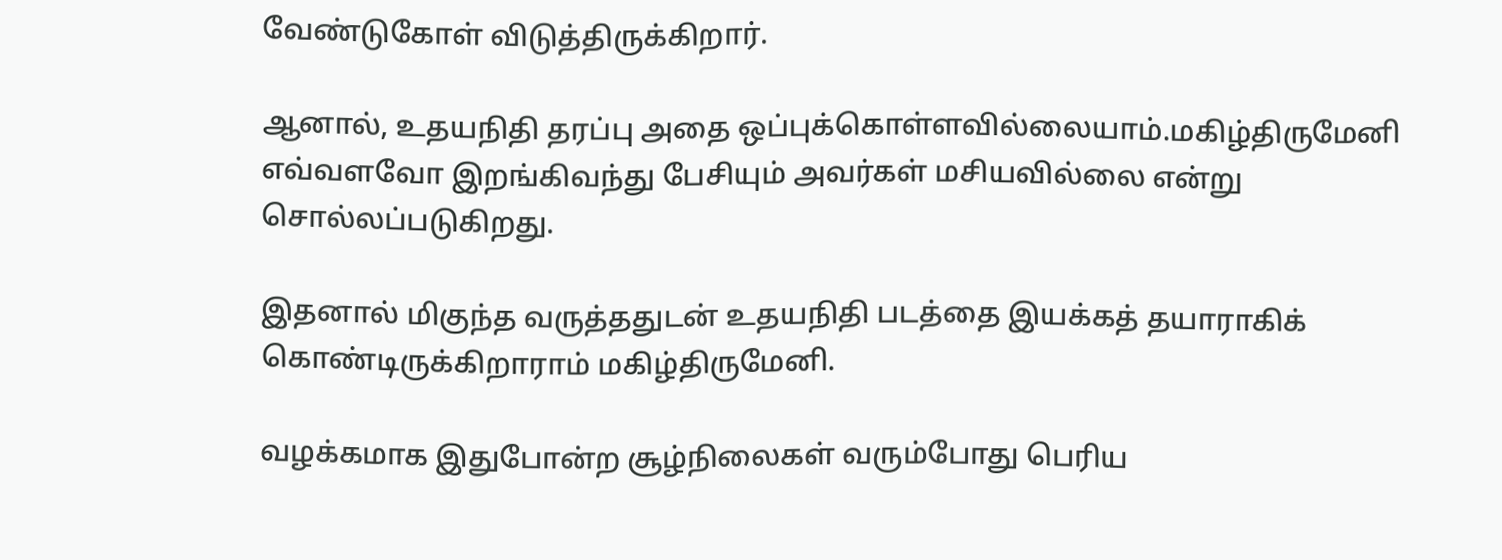வேண்டுகோள் விடுத்திருக்கிறார்.

ஆனால், உதயநிதி தரப்பு அதை ஒப்புக்கொள்ளவில்லையாம்.மகிழ்திருமேனி எவ்வளவோ இறங்கிவந்து பேசியும் அவர்கள் மசியவில்லை என்று சொல்லப்படுகிறது.

இதனால் மிகுந்த வருத்ததுடன் உதயநிதி படத்தை இயக்கத் தயாராகிக் கொண்டிருக்கிறாராம் மகிழ்திருமேனி.

வழக்கமாக இதுபோன்ற சூழ்நிலைகள் வரும்போது பெரிய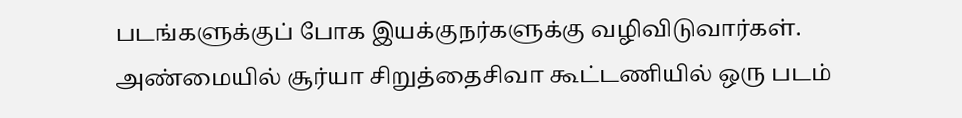படங்களுக்குப் போக இயக்குநர்களுக்கு வழிவிடுவார்கள். அண்மையில் சூர்யா சிறுத்தைசிவா கூட்டணியில் ஒரு படம்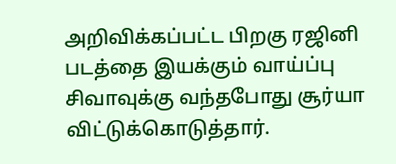அறிவிக்கப்பட்ட பிறகு ரஜினி படத்தை இயக்கும் வாய்ப்பு சிவாவுக்கு வந்தபோது சூர்யா விட்டுக்கொடுத்தார்.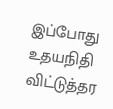இப்போது உதயநிதி விட்டுத்தர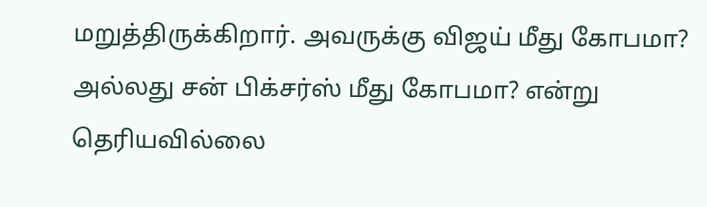மறுத்திருக்கிறார். அவருக்கு விஜய் மீது கோபமா? அல்லது சன் பிக்சர்ஸ் மீது கோபமா? என்று தெரியவில்லை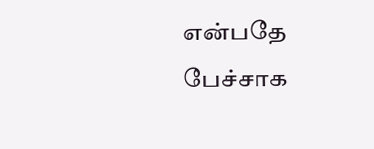என்பதே பேச்சாக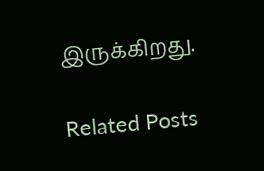இருக்கிறது.

Related Posts